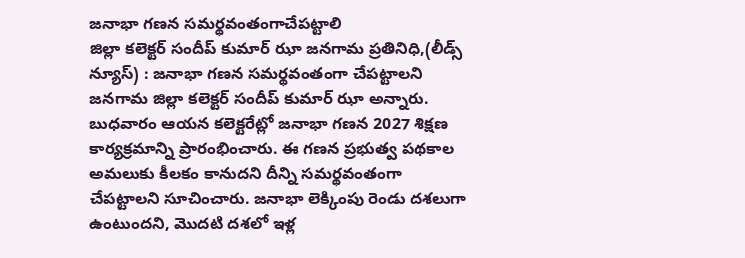జనాభా గణన సమర్థవంతంగాచేపట్టాలి
జిల్లా కలెక్టర్ సందీప్ కుమార్ ఝా జనగామ ప్రతినిధి,(లీడ్స్ న్యూస్) : జనాభా గణన సమర్థవంతంగా చేపట్టాలని జనగామ జిల్లా కలెక్టర్ సందీప్ కుమార్ ఝా అన్నారు. బుధవారం ఆయన కలెక్టరేట్లో జనాభా గణన 2027 శిక్షణ కార్యక్రమాన్ని ప్రారంభించారు. ఈ గణన ప్రభుత్వ పథకాల అమలుకు కీలకం కానుదని దీన్ని సమర్థవంతంగా చేపట్టాలని సూచించారు. జనాభా లెక్కింపు రెండు దశలుగా ఉంటుందని, మొదటి దశలో ఇళ్ల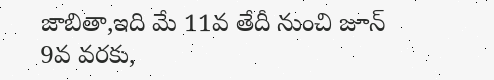జాబితా,ఇది మే 11వ తేదీ నుంచి జూన్ 9వ వరకు,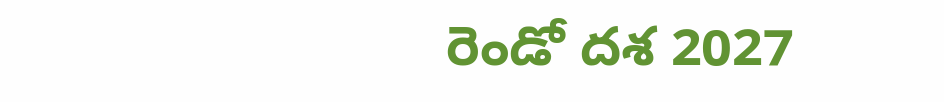రెండో దశ 2027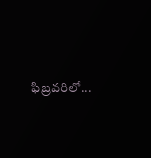ఫిబ్రవరిలో...